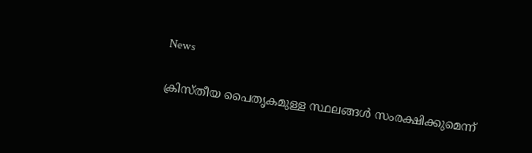News

ക്രിസ്തീയ പൈതൃകമുള്ള സ്ഥലങ്ങള്‍ സംരക്ഷിക്കുമെന്ന്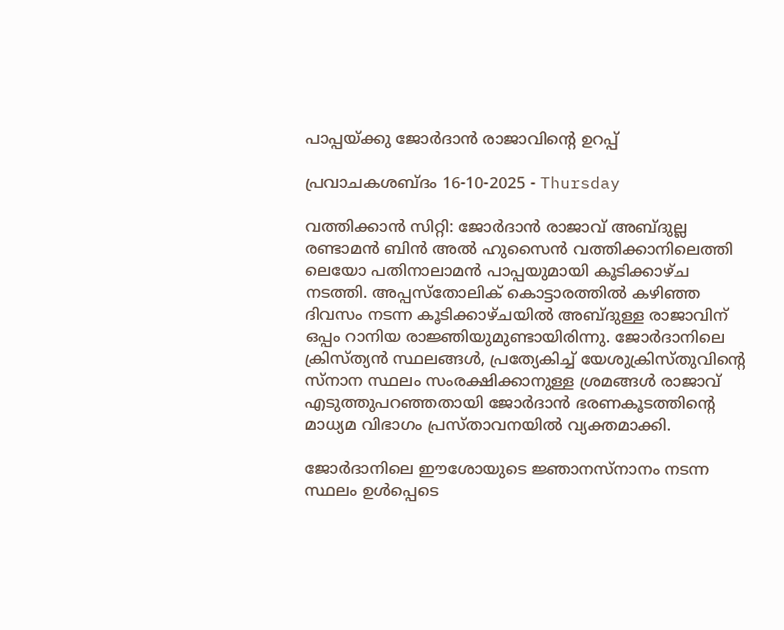പാപ്പയ്ക്കു ജോര്‍ദാന്‍ രാജാവിന്റെ ഉറപ്പ്

പ്രവാചകശബ്ദം 16-10-2025 - Thursday

വത്തിക്കാൻ സിറ്റി: ജോര്‍ദാന്‍ രാജാവ് അബ്ദുല്ല രണ്ടാമൻ ബിൻ അൽ ഹുസൈൻ വത്തിക്കാനിലെത്തി ലെയോ പതിനാലാമന്‍ പാപ്പയുമായി കൂടിക്കാഴ്ച നടത്തി. അപ്പസ്തോലിക് കൊട്ടാരത്തിൽ കഴിഞ്ഞ ദിവസം നടന്ന കൂടിക്കാഴ്ചയില്‍ അബ്ദുള്ള രാജാവിന് ഒപ്പം റാനിയ രാജ്ഞിയുമുണ്ടായിരിന്നു. ജോർദാനിലെ ക്രിസ്ത്യൻ സ്ഥലങ്ങൾ, പ്രത്യേകിച്ച് യേശുക്രിസ്തുവിന്റെ സ്നാന സ്ഥലം സംരക്ഷിക്കാനുള്ള ശ്രമങ്ങൾ രാജാവ് എടുത്തുപറഞ്ഞതായി ജോര്‍ദാന്‍ ഭരണകൂടത്തിന്റെ മാധ്യമ വിഭാഗം പ്രസ്താവനയിൽ വ്യക്തമാക്കി.

ജോര്‍ദാനിലെ ഈശോയുടെ ജ്ഞാനസ്നാനം നടന്ന സ്ഥലം ഉള്‍പ്പെടെ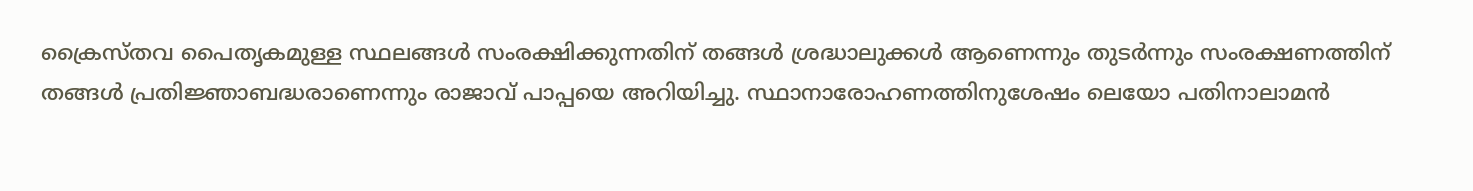ക്രൈസ്തവ പൈതൃകമുള്ള സ്ഥലങ്ങള്‍ സംരക്ഷിക്കുന്നതിന് തങ്ങള്‍ ശ്രദ്ധാലുക്കള്‍ ആണെന്നും തുടര്‍ന്നും സംരക്ഷണത്തിന് തങ്ങള്‍ പ്രതിജ്ഞാബദ്ധരാണെന്നും രാജാവ് പാപ്പയെ അറിയിച്ചു. സ്ഥാനാരോഹണത്തിനുശേഷം ലെയോ പതിനാലാമൻ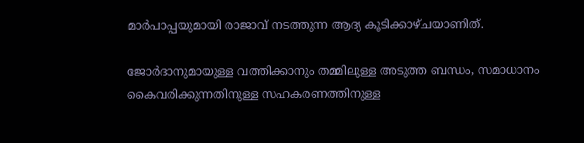മാർപാപ്പയുമായി രാജാവ് നടത്തുന്ന ആദ്യ കൂടിക്കാഴ്ചയാണിത്.

ജോർദാനുമായുള്ള വത്തിക്കാനും തമ്മിലുള്ള അടുത്ത ബന്ധം, സമാധാനം കൈവരിക്കുന്നതിനുള്ള സഹകരണത്തിനുള്ള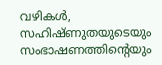വഴികൾ, സഹിഷ്ണുതയുടെയും സംഭാഷണത്തിന്റെയും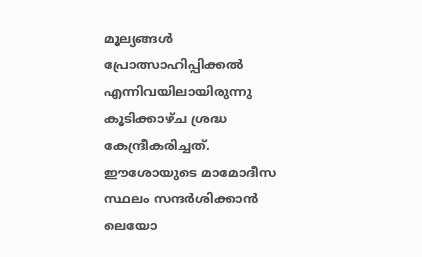മൂല്യങ്ങൾ പ്രോത്സാഹിപ്പിക്കൽ എന്നിവയിലായിരുന്നു കൂടിക്കാഴ്ച ശ്രദ്ധ കേന്ദ്രീകരിച്ചത്. ഈശോയുടെ മാമോദീസ സ്ഥലം സന്ദർശിക്കാൻ ലെയോ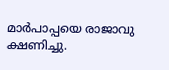മാർപാപ്പയെ രാജാവു ക്ഷണിച്ചു.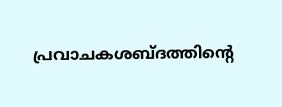പ്രവാചകശബ്‌ദത്തിന്റെ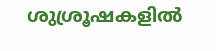ശുശ്രൂഷകളില്‍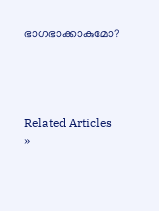ഭാഗഭാക്കാകുമോ?




Related Articles »